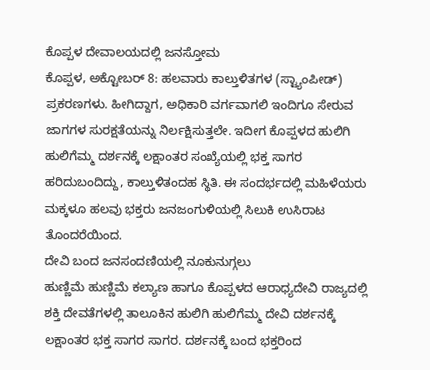ಕೊಪ್ಪಳ ದೇವಾಲಯದಲ್ಲಿ ಜನಸ್ತೋಮ
ಕೊಪ್ಪಳ, ಅಕ್ಟೋಬರ್ 8: ಹಲವಾರು ಕಾಲ್ತುಳಿತಗಳ (ಸ್ಟ್ಯಾಂಪೀಡ್) ಪ್ರಕರಣಗಳು. ಹೀಗಿದ್ದಾಗ, ಅಧಿಕಾರಿ ವರ್ಗವಾಗಲಿ ಇಂದಿಗೂ ಸೇರುವ ಜಾಗಗಳ ಸುರಕ್ಷತೆಯನ್ನು ನಿರ್ಲಕ್ಷಿಸುತ್ತಲೇ. ಇದೀಗ ಕೊಪ್ಪಳದ ಹುಲಿಗಿ ಹುಲಿಗೆಮ್ಮ ದರ್ಶನಕ್ಕೆ ಲಕ್ಷಾಂತರ ಸಂಖ್ಯೆಯಲ್ಲಿ ಭಕ್ತ ಸಾಗರ ಹರಿದುಬಂದಿದ್ದು, ಕಾಲ್ತುಳಿತಂದಹ ಸ್ಥಿತಿ. ಈ ಸಂದರ್ಭದಲ್ಲಿ ಮಹಿಳೆಯರು ಮಕ್ಕಳೂ ಹಲವು ಭಕ್ತರು ಜನಜಂಗುಳಿಯಲ್ಲಿ ಸಿಲುಕಿ ಉಸಿರಾಟ ತೊಂದರೆಯಿಂದ.
ದೇವಿ ಬಂದ ಜನಸಂದಣಿಯಲ್ಲಿ ನೂಕುನುಗ್ಗಲು
ಹುಣ್ಣಿಮೆ ಹುಣ್ಣಿಮೆ ಕಲ್ಯಾಣ ಹಾಗೂ ಕೊಪ್ಪಳದ ಆರಾಧ್ಯದೇವಿ ರಾಜ್ಯದಲ್ಲಿ ಶಕ್ತಿ ದೇವತೆಗಳಲ್ಲಿ ತಾಲೂಕಿನ ಹುಲಿಗಿ ಹುಲಿಗೆಮ್ಮ ದೇವಿ ದರ್ಶನಕ್ಕೆ ಲಕ್ಷಾಂತರ ಭಕ್ತ ಸಾಗರ ಸಾಗರ. ದರ್ಶನಕ್ಕೆ ಬಂದ ಭಕ್ತರಿಂದ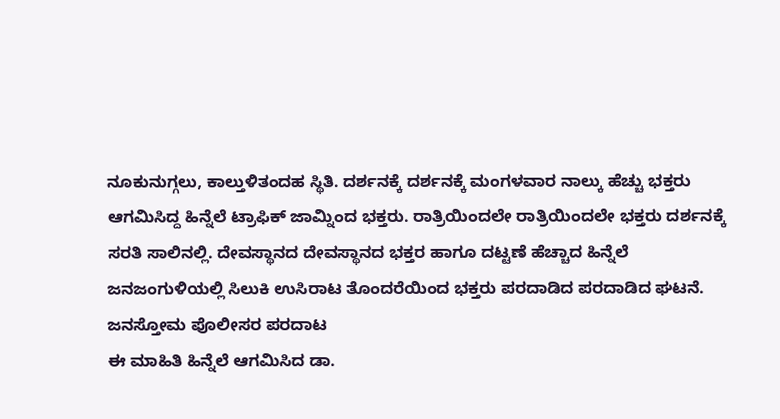ನೂಕುನುಗ್ಗಲು, ಕಾಲ್ತುಳಿತಂದಹ ಸ್ಥಿತಿ. ದರ್ಶನಕ್ಕೆ ದರ್ಶನಕ್ಕೆ ಮಂಗಳವಾರ ನಾಲ್ಕು ಹೆಚ್ಚು ಭಕ್ತರು ಆಗಮಿಸಿದ್ದ ಹಿನ್ನೆಲೆ ಟ್ರಾಫಿಕ್ ಜಾಮ್ನಿಂದ ಭಕ್ತರು. ರಾತ್ರಿಯಿಂದಲೇ ರಾತ್ರಿಯಿಂದಲೇ ಭಕ್ತರು ದರ್ಶನಕ್ಕೆ ಸರತಿ ಸಾಲಿನಲ್ಲಿ. ದೇವಸ್ಥಾನದ ದೇವಸ್ಥಾನದ ಭಕ್ತರ ಹಾಗೂ ದಟ್ಟಣೆ ಹೆಚ್ಚಾದ ಹಿನ್ನೆಲೆ ಜನಜಂಗುಳಿಯಲ್ಲಿ ಸಿಲುಕಿ ಉಸಿರಾಟ ತೊಂದರೆಯಿಂದ ಭಕ್ತರು ಪರದಾಡಿದ ಪರದಾಡಿದ ಘಟನೆ.
ಜನಸ್ತೋಮ ಪೊಲೀಸರ ಪರದಾಟ
ಈ ಮಾಹಿತಿ ಹಿನ್ನೆಲೆ ಆಗಮಿಸಿದ ಡಾ.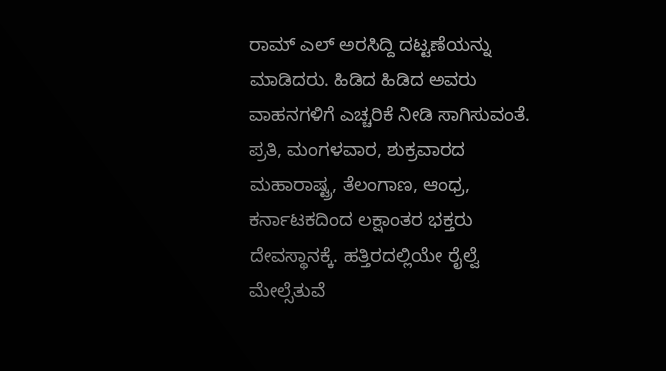ರಾಮ್ ಎಲ್ ಅರಸಿದ್ದಿ ದಟ್ಟಣೆಯನ್ನು ಮಾಡಿದರು. ಹಿಡಿದ ಹಿಡಿದ ಅವರು ವಾಹನಗಳಿಗೆ ಎಚ್ಚರಿಕೆ ನೀಡಿ ಸಾಗಿಸುವಂತೆ. ಪ್ರತಿ, ಮಂಗಳವಾರ, ಶುಕ್ರವಾರದ ಮಹಾರಾಷ್ಟ್ರ, ತೆಲಂಗಾಣ, ಆಂಧ್ರ, ಕರ್ನಾಟಕದಿಂದ ಲಕ್ಷಾಂತರ ಭಕ್ತರು ದೇವಸ್ಥಾನಕ್ಕೆ. ಹತ್ತಿರದಲ್ಲಿಯೇ ರೈಲ್ವೆ ಮೇಲ್ಸೆತುವೆ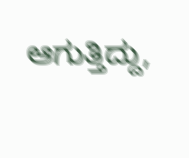ಆಗುತ್ತಿದ್ದು,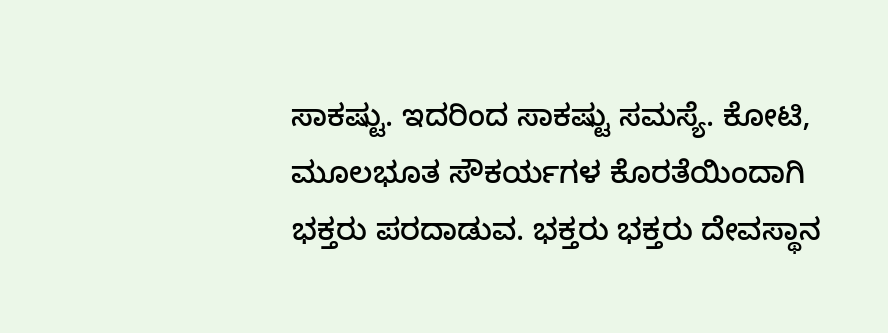ಸಾಕಷ್ಟು. ಇದರಿಂದ ಸಾಕಷ್ಟು ಸಮಸ್ಯೆ. ಕೋಟಿ, ಮೂಲಭೂತ ಸೌಕರ್ಯಗಳ ಕೊರತೆಯಿಂದಾಗಿ ಭಕ್ತರು ಪರದಾಡುವ. ಭಕ್ತರು ಭಕ್ತರು ದೇವಸ್ಥಾನ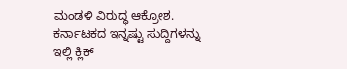ಮಂಡಳಿ ವಿರುದ್ಧ ಆಕ್ರೋಶ.
ಕರ್ನಾಟಕದ ಇನ್ನಷ್ಟು ಸುದ್ದಿಗಳನ್ನು ಇಲ್ಲಿ ಕ್ಲಿಕ್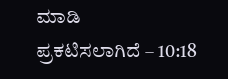ಮಾಡಿ
ಪ್ರಕಟಿಸಲಾಗಿದೆ – 10:18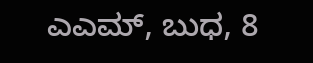ಎಎಮ್, ಬುಧ, 8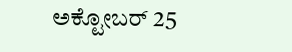ಅಕ್ಟೋಬರ್ 25